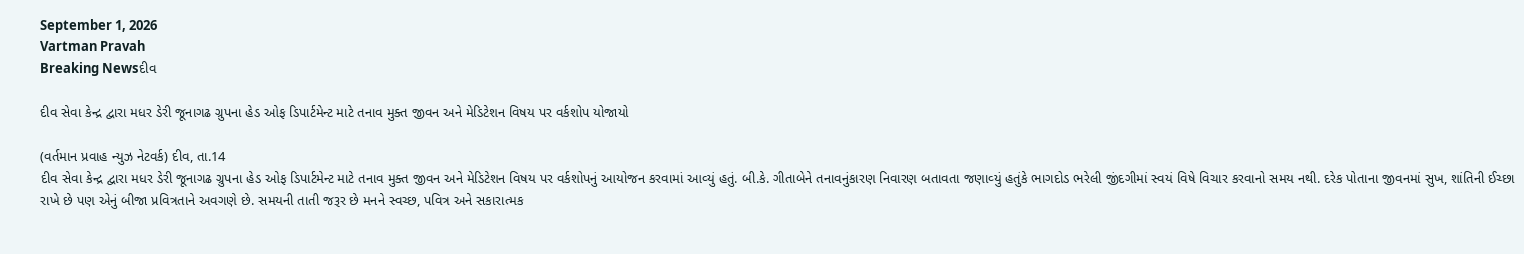September 1, 2026
Vartman Pravah
Breaking Newsદીવ

દીવ સેવા કેન્‍દ્ર દ્વારા મધર ડેરી જૂનાગઢ ગ્રુપના હેડ ઓફ ડિપાર્ટમેન્‍ટ માટે તનાવ મુક્‍ત જીવન અને મેડિટેશન વિષય પર વર્કશોપ યોજાયો

(વર્તમાન પ્રવાહ ન્‍યુઝ નેટવર્ક) દીવ, તા.14
દીવ સેવા કેન્‍દ્ર દ્વારા મધર ડેરી જૂનાગઢ ગ્રુપના હેડ ઓફ ડિપાર્ટમેન્‍ટ માટે તનાવ મુક્‍ત જીવન અને મેડિટેશન વિષય પર વર્કશોપનું આયોજન કરવામાં આવ્‍યું હતું. બી.કે. ગીતાબેને તનાવનુંકારણ નિવારણ બતાવતા જણાવ્‍યું હતુંકે ભાગદોડ ભરેલી જીંદગીમાં સ્‍વયં વિષે વિચાર કરવાનો સમય નથી. દરેક પોતાના જીવનમાં સુખ, શાંતિની ઈચ્‍છા રાખે છે પણ એનું બીજા પ્રવિત્રતાને અવગણે છે. સમયની તાતી જરૂર છે મનને સ્‍વચ્‍છ, પવિત્ર અને સકારાત્‍મક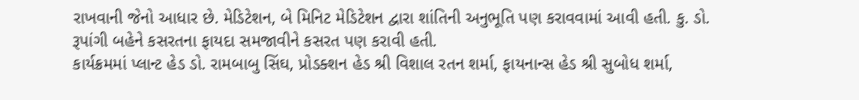રાખવાની જેનો આધાર છે. મેડિટેશન, બે મિનિટ મેડિટેશન દ્વારા શાંતિની અનુભૂતિ પણ કરાવવામાં આવી હતી. કુ. ડો. રૂપાંગી બહેને કસરતના ફાયદા સમજાવીને કસરત પણ કરાવી હતી.
કાર્યક્રમમાં પ્‍લાન્‍ટ હેડ ડો. રામબાબુ સિંઘ, પ્રોડક્‍શન હેડ શ્રી વિશાલ રતન શર્મા, ફાયનાન્‍સ હેડ શ્રી સુબોધ શર્મા,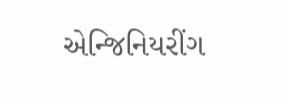એન્‍જિનિયરીંગ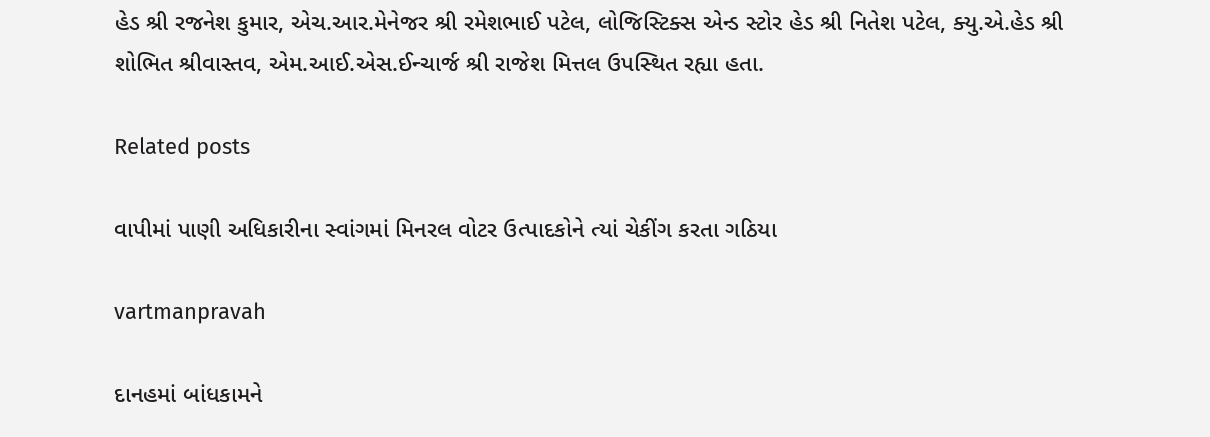હેડ શ્રી રજનેશ કુમાર, એચ.આર.મેનેજર શ્રી રમેશભાઈ પટેલ, લોજિસ્‍ટિક્‍સ એન્‍ડ સ્‍ટોર હેડ શ્રી નિતેશ પટેલ, ક્‍યુ.એ.હેડ શ્રી શોભિત શ્રીવાસ્‍તવ, એમ.આઈ.એસ.ઈન્‍ચાર્જ શ્રી રાજેશ મિત્તલ ઉપસ્‍થિત રહ્યા હતા.

Related posts

વાપીમાં પાણી અધિકારીના સ્‍વાંગમાં મિનરલ વોટર ઉત્‍પાદકોને ત્‍યાં ચેકીંગ કરતા ગઠિયા

vartmanpravah

દાનહમાં બાંધકામને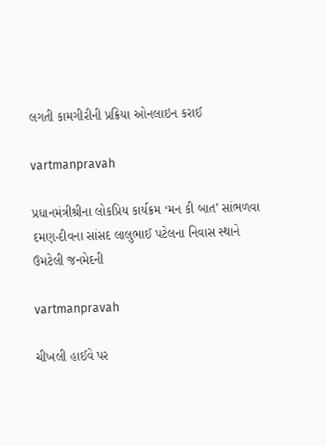લગતી કામગીરીની પ્રક્રિયા ઓનલાઇન કરાઈ

vartmanpravah

પ્રધાનમંત્રીશ્રીના લોકપ્રિય કાર્યક્રમ ‘મન કી બાત’ સાંભળવા દમણ-દીવના સાંસદ લાલુભાઈ પટેલના નિવાસ સ્‍થાને ઉમટેલી જનમેદની

vartmanpravah

ચીખલી હાઈવે પર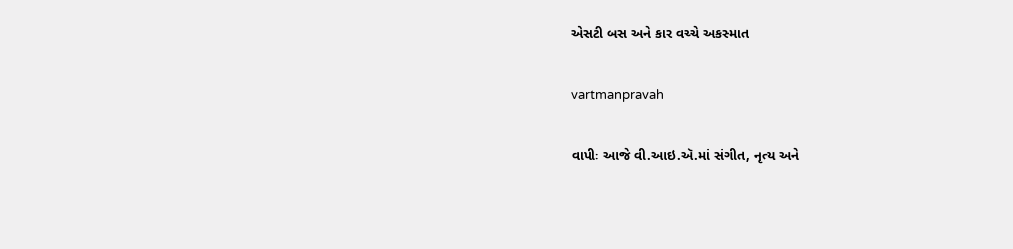એસટી બસ અને કાર વચ્‍ચે અકસ્‍માત

vartmanpravah

વાપીઃ આજે વી.આઇ.ઍ.માં સંગીત, નૃત્ય અને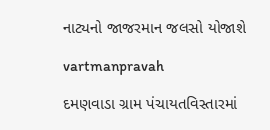નાટ્યનો જાજરમાન જલસો યોજાશે

vartmanpravah

દમણવાડા ગ્રામ પંચાયતવિસ્‍તારમાં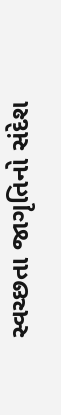સ્‍વચ્‍છતા જાગૃતિનો સંદેશ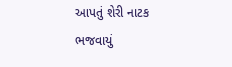આપતું શેરી નાટક ભજવાયું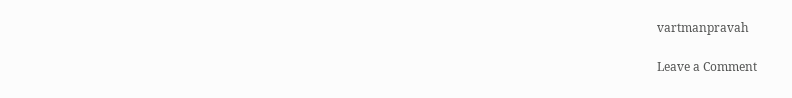vartmanpravah

Leave a Comment